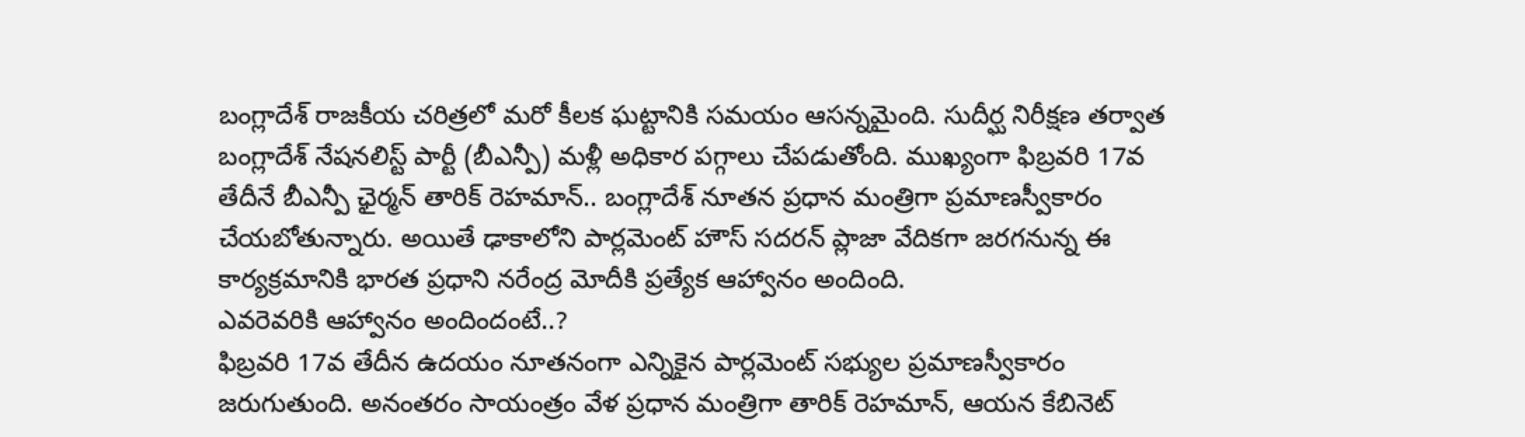బంగ్లాదేశ్ రాజకీయ చరిత్రలో మరో కీలక ఘట్టానికి సమయం ఆసన్నమైంది. సుదీర్ఘ నిరీక్షణ తర్వాత బంగ్లాదేశ్ నేషనలిస్ట్ పార్టీ (బీఎన్పీ) మళ్లీ అధికార పగ్గాలు చేపడుతోంది. ముఖ్యంగా ఫిబ్రవరి 17వ తేదీనే బీఎన్పీ ఛైర్మన్ తారిక్ రెహమాన్.. బంగ్లాదేశ్ నూతన ప్రధాన మంత్రిగా ప్రమాణస్వీకారం చేయబోతున్నారు. అయితే ఢాకాలోని పార్లమెంట్ హౌస్ సదరన్ ప్లాజా వేదికగా జరగనున్న ఈ కార్యక్రమానికి భారత ప్రధాని నరేంద్ర మోదీకి ప్రత్యేక ఆహ్వానం అందింది.
ఎవరెవరికి ఆహ్వానం అందిందంటే..?
ఫిబ్రవరి 17వ తేదీన ఉదయం నూతనంగా ఎన్నికైన పార్లమెంట్ సభ్యుల ప్రమాణస్వీకారం జరుగుతుంది. అనంతరం సాయంత్రం వేళ ప్రధాన మంత్రిగా తారిక్ రెహమాన్, ఆయన కేబినెట్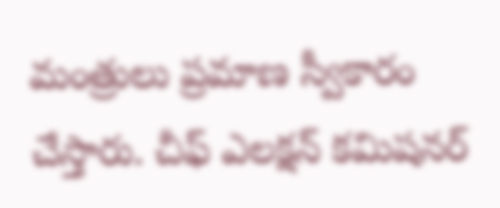మంత్రులు ప్రమాణ స్వీకారం చేస్తారు. చీఫ్ ఎలక్షన్ కమిషనర్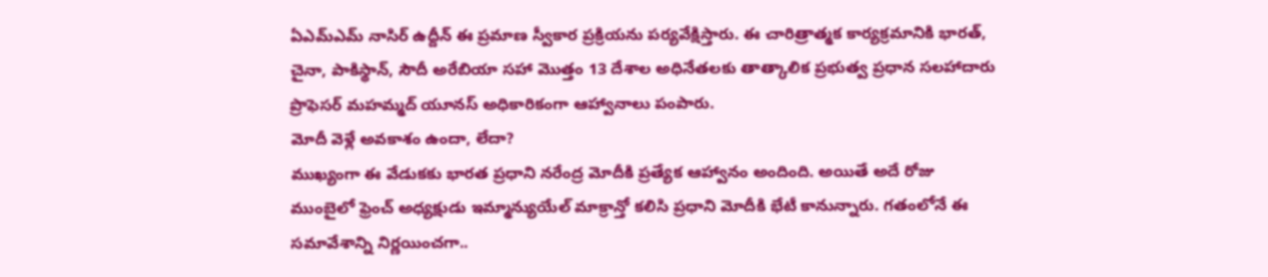ఏఎమ్ఎమ్ నాసిర్ ఉద్దీన్ ఈ ప్రమాణ స్వీకార ప్రక్రియను పర్యవేక్షిస్తారు. ఈ చారిత్రాత్మక కార్యక్రమానికి భారత్, చైనా, పాకిస్థాన్, సౌదీ అరేబియా సహా మొత్తం 13 దేశాల అధినేతలకు తాత్కాలిక ప్రభుత్వ ప్రధాన సలహాదారు ప్రొఫెసర్ మహమ్మద్ యూనస్ అధికారికంగా ఆహ్వానాలు పంపారు.
మోదీ వెళ్లే అవకాశం ఉందా, లేదా?
ముఖ్యంగా ఈ వేడుకకు భారత ప్రధాని నరేంద్ర మోదీకి ప్రత్యేక ఆహ్వానం అందింది. అయితే అదే రోజు ముంబైలో ఫ్రెంచ్ అధ్యక్షుడు ఇమ్మాన్యుయేల్ మాక్రాన్తో కలిసి ప్రధాని మోదీకి భేటీ కానున్నారు. గతంలోనే ఈ సమావేశాన్ని నిర్ణయించగా..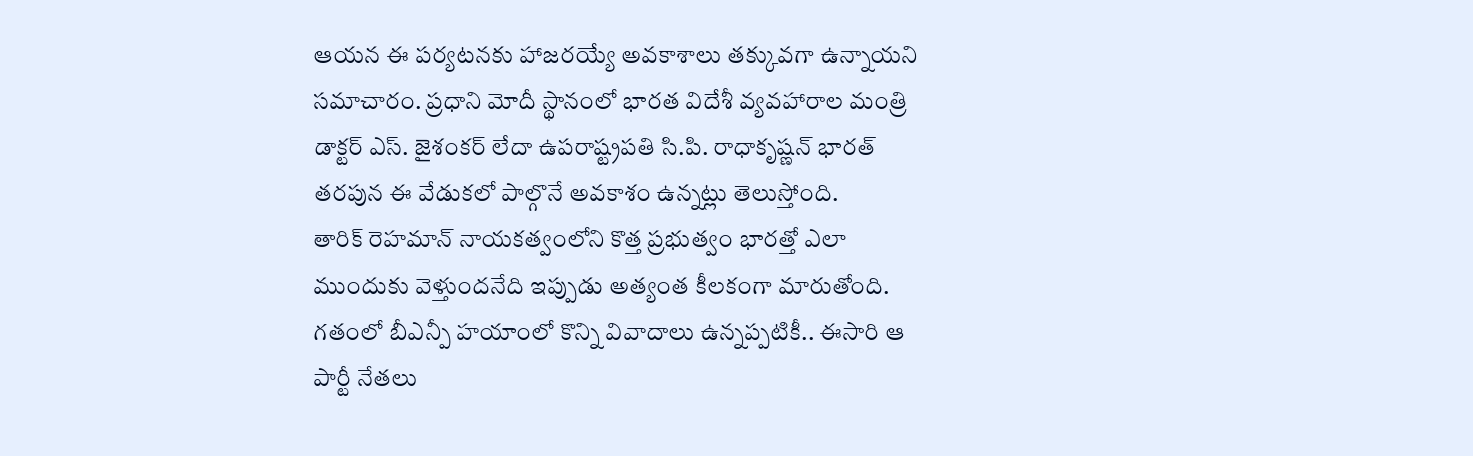ఆయన ఈ పర్యటనకు హాజరయ్యే అవకాశాలు తక్కువగా ఉన్నాయని సమాచారం. ప్రధాని మోదీ స్థానంలో భారత విదేశీ వ్యవహారాల మంత్రి డాక్టర్ ఎస్. జైశంకర్ లేదా ఉపరాష్ట్రపతి సి.పి. రాధాకృష్ణన్ భారత్ తరపున ఈ వేడుకలో పాల్గొనే అవకాశం ఉన్నట్లు తెలుస్తోంది.
తారిక్ రెహమాన్ నాయకత్వంలోని కొత్త ప్రభుత్వం భారత్తో ఎలా ముందుకు వెళ్తుందనేది ఇప్పుడు అత్యంత కీలకంగా మారుతోంది. గతంలో బీఎన్పీ హయాంలో కొన్ని వివాదాలు ఉన్నప్పటికీ.. ఈసారి ఆ పార్టీ నేతలు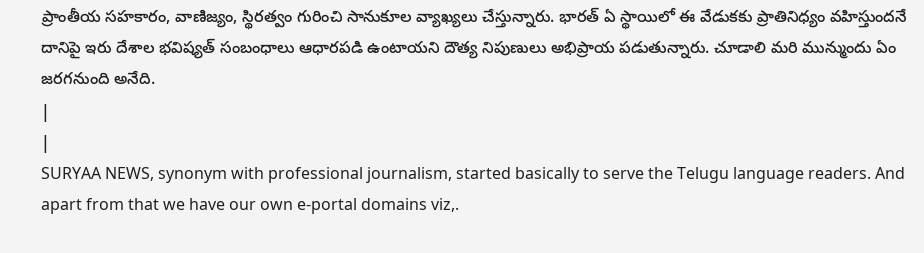ప్రాంతీయ సహకారం, వాణిజ్యం, స్థిరత్వం గురించి సానుకూల వ్యాఖ్యలు చేస్తున్నారు. భారత్ ఏ స్థాయిలో ఈ వేడుకకు ప్రాతినిధ్యం వహిస్తుందనే దానిపై ఇరు దేశాల భవిష్యత్ సంబంధాలు ఆధారపడి ఉంటాయని దౌత్య నిపుణులు అభిప్రాయ పడుతున్నారు. చూడాలి మరి మున్ముందు ఏం జరగనుంది అనేది.
|
|
SURYAA NEWS, synonym with professional journalism, started basically to serve the Telugu language readers. And apart from that we have our own e-portal domains viz,.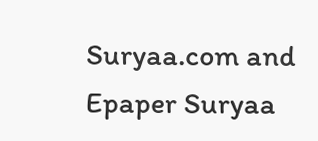Suryaa.com and Epaper Suryaa